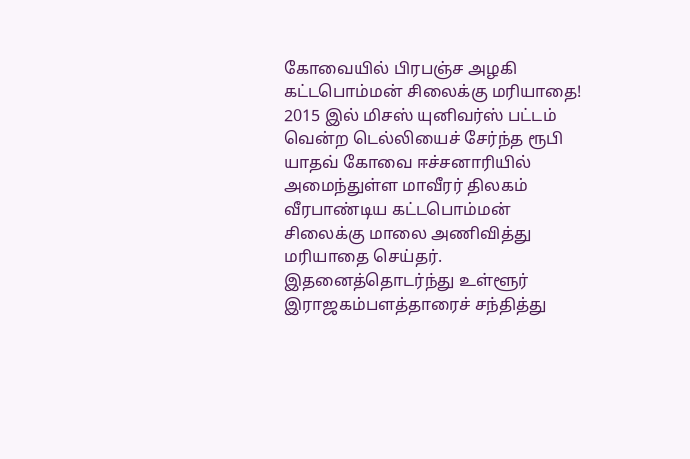கோவையில் பிரபஞ்ச அழகி கட்டபொம்மன் சிலைக்கு மரியாதை!
2015 இல் மிசஸ் யுனிவர்ஸ் பட்டம் வென்ற டெல்லியைச் சேர்ந்த ரூபி யாதவ் கோவை ஈச்சனாரியில் அமைந்துள்ள மாவீரர் திலகம் வீரபாண்டிய கட்டபொம்மன் சிலைக்கு மாலை அணிவித்து மரியாதை செய்தர். இதனைத்தொடர்ந்து உள்ளூர் இராஜகம்பளத்தாரைச் சந்தித்து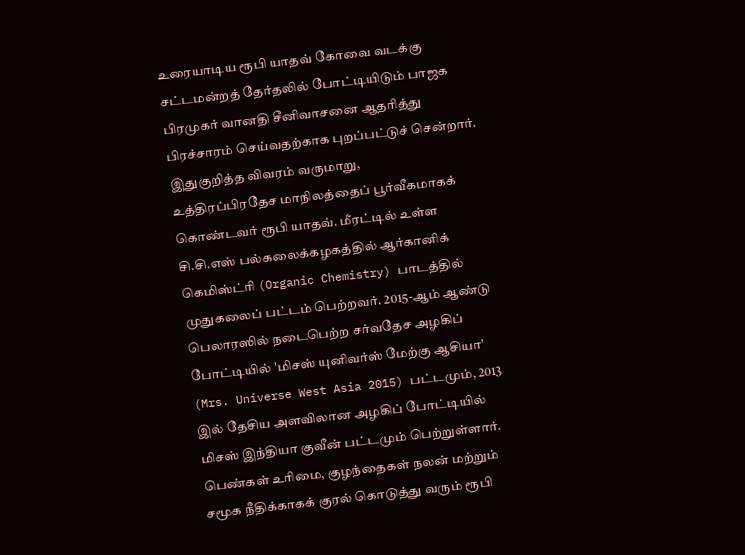உரையாடிய ரூபி யாதவ் கோவை வடக்கு சட்டமன்றத் தேர்தலில் போட்டியிடும் பாஜக பிரமுகர் வானதி சீனிவாசனை ஆதரித்து பிரச்சாரம் செய்வதற்காக புறப்பட்டுச் சென்றார். இதுகுறித்த விவரம் வருமாறு,
உத்திரப்பிரதேச மாநிலத்தைப் பூர்வீகமாகக் கொண்டவர் ரூபி யாதவ். மீரட்டில் உள்ள சி.சி.எஸ் பல்கலைக்கழகத்தில் ஆர்கானிக் கெமிஸ்ட்ரி (Organic Chemistry) பாடத்தில் முதுகலைப் பட்டம் பெற்றவர். 2015-ஆம் ஆண்டு பெலாரஸில் நடைபெற்ற சர்வதேச அழகிப் போட்டியில் 'மிசஸ் யுனிவர்ஸ் மேற்கு ஆசியா' (Mrs. Universe West Asia 2015) பட்டமும், 2013 இல் தேசிய அளவிலான அழகிப் போட்டியில் மிசஸ் இந்தியா குவீன் பட்டமும் பெற்றுள்ளார்.
பெண்கள் உரிமை, குழந்தைகள் நலன் மற்றும் சமூக நீதிக்காகக் குரல் கொடுத்து வரும் ரூபி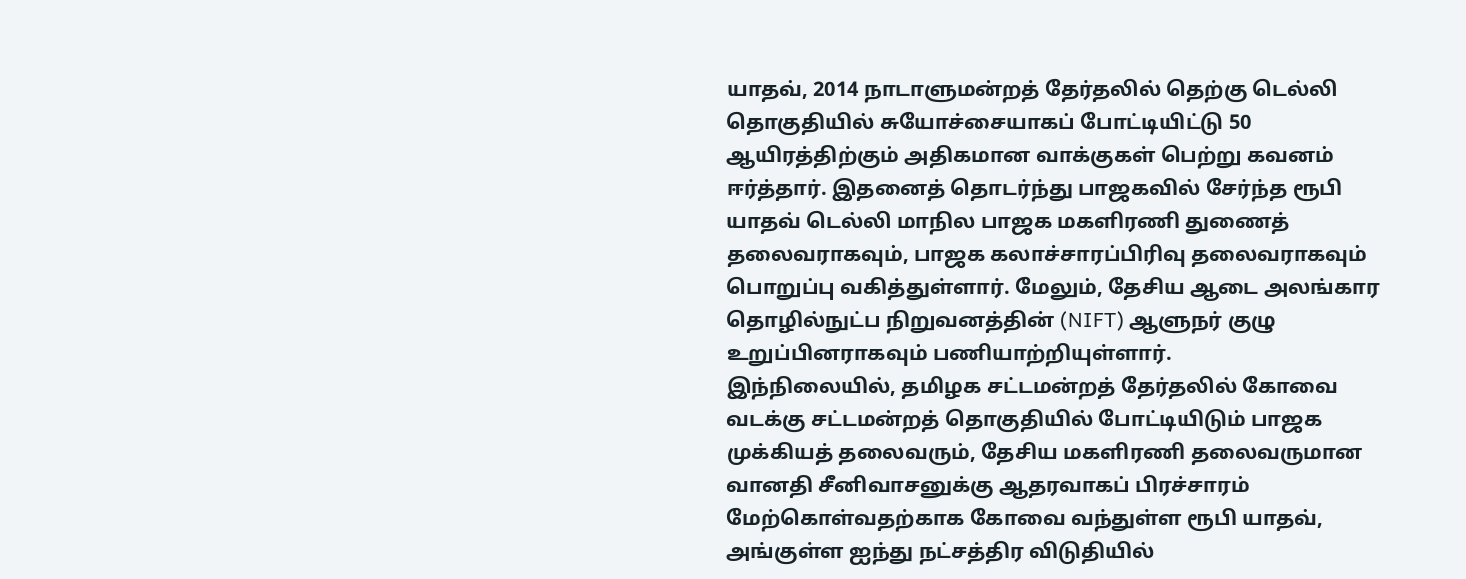யாதவ், 2014 நாடாளுமன்றத் தேர்தலில் தெற்கு டெல்லி தொகுதியில் சுயோச்சையாகப் போட்டியிட்டு 50 ஆயிரத்திற்கும் அதிகமான வாக்குகள் பெற்று கவனம் ஈர்த்தார். இதனைத் தொடர்ந்து பாஜகவில் சேர்ந்த ரூபி யாதவ் டெல்லி மாநில பாஜக மகளிரணி துணைத் தலைவராகவும், பாஜக கலாச்சாரப்பிரிவு தலைவராகவும் பொறுப்பு வகித்துள்ளார். மேலும், தேசிய ஆடை அலங்கார தொழில்நுட்ப நிறுவனத்தின் (NIFT) ஆளுநர் குழு உறுப்பினராகவும் பணியாற்றியுள்ளார்.
இந்நிலையில், தமிழக சட்டமன்றத் தேர்தலில் கோவை வடக்கு சட்டமன்றத் தொகுதியில் போட்டியிடும் பாஜக முக்கியத் தலைவரும், தேசிய மகளிரணி தலைவருமான வானதி சீனிவாசனுக்கு ஆதரவாகப் பிரச்சாரம் மேற்கொள்வதற்காக கோவை வந்துள்ள ரூபி யாதவ், அங்குள்ள ஐந்து நட்சத்திர விடுதியில்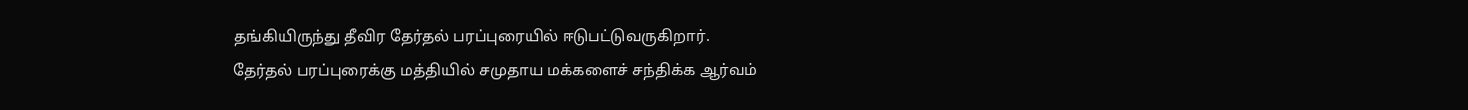தங்கியிருந்து தீவிர தேர்தல் பரப்புரையில் ஈடுபட்டுவருகிறார்.
தேர்தல் பரப்புரைக்கு மத்தியில் சமுதாய மக்களைச் சந்திக்க ஆர்வம்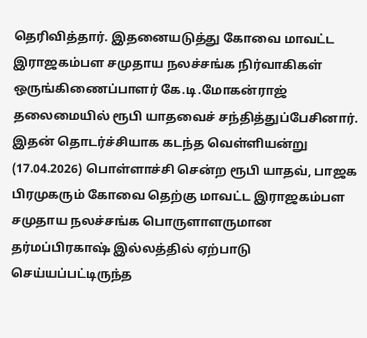தெரிவித்தார். இதனையடுத்து கோவை மாவட்ட இராஜகம்பள சமுதாய நலச்சங்க நிர்வாகிகள் ஒருங்கிணைப்பாளர் கே.டி.மோகன்ராஜ் தலைமையில் ரூபி யாதவைச் சந்தித்துப்பேசினார். இதன் தொடர்ச்சியாக கடந்த வெள்ளியன்று (17.04.2026) பொள்ளாச்சி சென்ற ரூபி யாதவ், பாஜக பிரமுகரும் கோவை தெற்கு மாவட்ட இராஜகம்பள சமுதாய நலச்சங்க பொருளாளருமான தர்மப்பிரகாஷ் இல்லத்தில் ஏற்பாடு செய்யப்பட்டிருந்த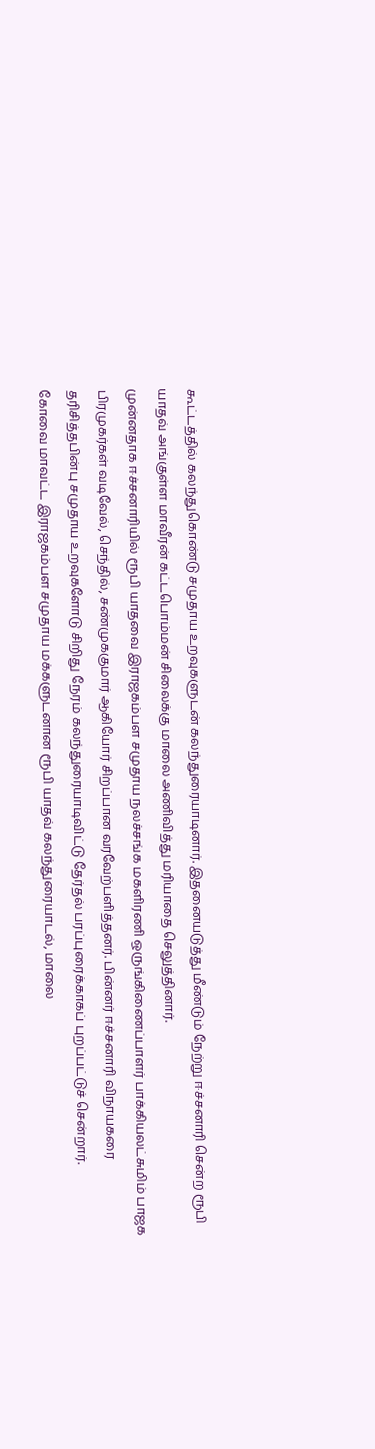கூட்டத்தில் கலந்துகொண்டு சமுதாய உறவுகளுடன் கலந்துரையாடினார். இதனையடுத்து மீண்டும் நேற்று ஈச்சனாரி சென்ற ரூபி யாதவ் அங்குள்ள மாவீரன் கட்டபொம்மன் சிலைக்கு மாலை அணிவித்து மரியாதை செலுத்தினார்.
முன்னதாக ஈச்சனாரியில் ரூபி யாதவை இராஜகம்பள சமுதாய நலச்சங்க மகளிரணி ஒருங்கிணைப்பாளர் பாக்கியலட்சுமிம் பாஜக பிரமுகர்கள் வடிவேல், செந்தில், சண்முககுமார் ஆகியோர் சிறப்பான வரவேற்பளித்தனர். பின்னர் ஈச்சனாரி விநாயகரை தரிசித்தபின்பு சமுதாய உறவுகளோடு சிறிது நேரம் கலந்துரையாடிவிட்டு தேர்தல் பரப்புரைக்காகப் புறப்பட்டுச் சென்றார்.
கோவை மாவட்ட இராஜகம்பள சமுதாய மக்களுடனான ரூபி யாதவ் கலந்துரையாடல், மாலை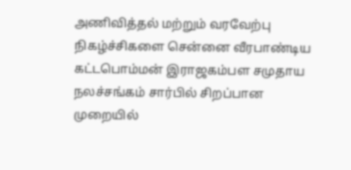அணிவித்தல் மற்றும் வரவேற்பு நிகழ்ச்சிகளை சென்னை வீரபாண்டிய கட்டபொம்மன் இராஜகம்பள சமுதாய நலச்சங்கம் சார்பில் சிறப்பான முறையில்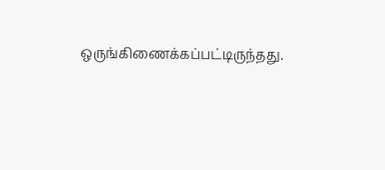ஒருங்கிணைக்கப்பட்டிருந்தது.